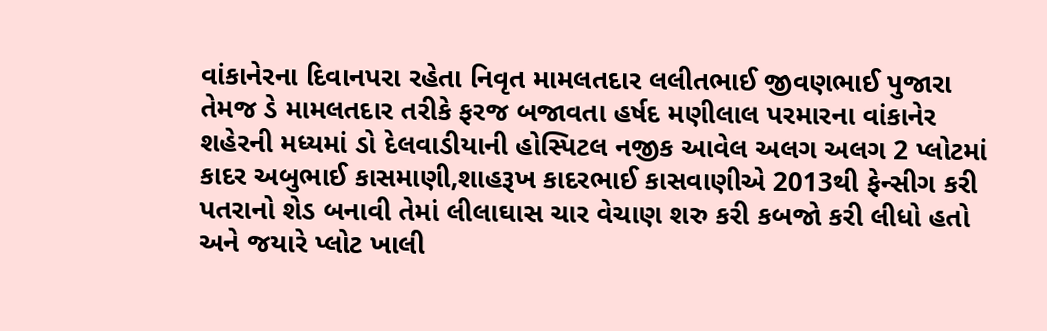વાંકાનેરના દિવાનપરા રહેતા નિવૃત મામલતદાર લલીતભાઈ જીવણભાઈ પુજારા તેમજ ડે મામલતદાર તરીકે ફરજ બજાવતા હર્ષદ મણીલાલ પરમારના વાંકાનેર શહેરની મધ્યમાં ડો દેલવાડીયાની હોસ્પિટલ નજીક આવેલ અલગ અલગ 2 પ્લોટમાં કાદર અબુભાઈ કાસમાણી,શાહરૂખ કાદરભાઈ કાસવાણીએ 2013થી ફેન્સીગ કરી પતરાનો શેડ બનાવી તેમાં લીલાઘાસ ચાર વેચાણ શરુ કરી કબજો કરી લીધો હતો અને જયારે પ્લોટ ખાલી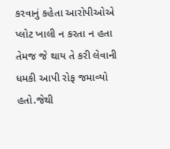કરવાનું કહેતા આરોપીઓએ પ્લોટ ખાલી ન કરતા ન હતા તેમજ જે થાય તે કરી લેવાની ધમકી આપી રોફ જમાવ્યો હતો.જેથી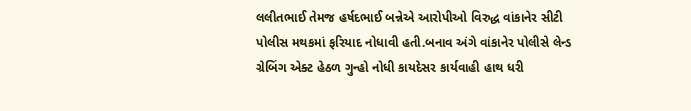લલીતભાઈ તેમજ હર્ષદભાઈ બન્નેએ આરોપીઓ વિરુદ્ધ વાંકાનેર સીટી પોલીસ મથકમાં ફરિયાદ નોધાવી હતી.બનાવ અંગે વાંકાનેર પોલીસે લેન્ડ ગ્રેબિંગ એક્ટ હેઠળ ગુન્હો નોધી કાયદેસર કાર્યવાહી હાથ ધરી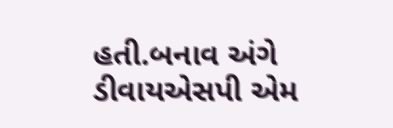હતી.બનાવ અંગે ડીવાયએસપી એમ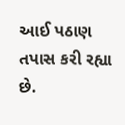આઈ પઠાણ તપાસ કરી રહ્યા છે.